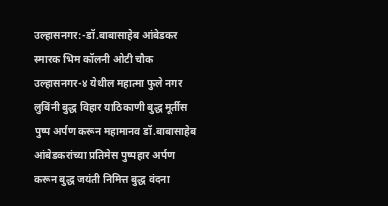उल्हासनगर:-डॉ.बाबासाहेब आंबेडकर स्मारक भिम कॉलनी ओटी चौक उल्हासनगर-४ येथील महात्मा फुले नगर लुबिंनी बुद्ध विहार याठिकाणी बुद्ध मूर्तीस पुष्प अर्पण करून महामानव डॉ.बाबासाहेब आंबेडकरांच्या प्रतिमेस पुष्पहार अर्पण करून बुद्ध जयंती निमित्त बुद्ध वंदना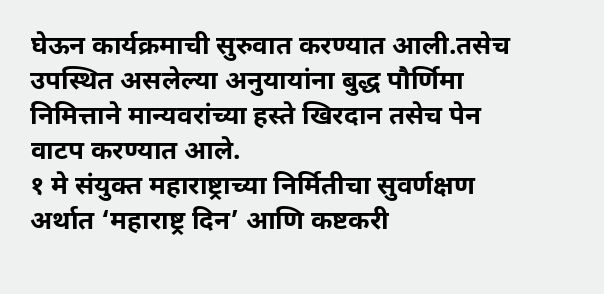घेऊन कार्यक्रमाची सुरुवात करण्यात आली.तसेच उपस्थित असलेल्या अनुयायांना बुद्ध पौर्णिमा निमित्ताने मान्यवरांच्या हस्ते खिरदान तसेच पेन वाटप करण्यात आले.
१ मे संयुक्त महाराष्ट्राच्या निर्मितीचा सुवर्णक्षण अर्थात ‘महाराष्ट्र दिन’ आणि कष्टकरी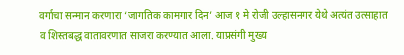वर्गाचा सन्मान करणारा ‘जागतिक कामगार दिन’ आज १ मे रोजी उल्हासनगर येथे अत्यंत उत्साहात व शिस्तबद्ध वातावरणात साजरा करण्यात आला. याप्रसंगी मुख्य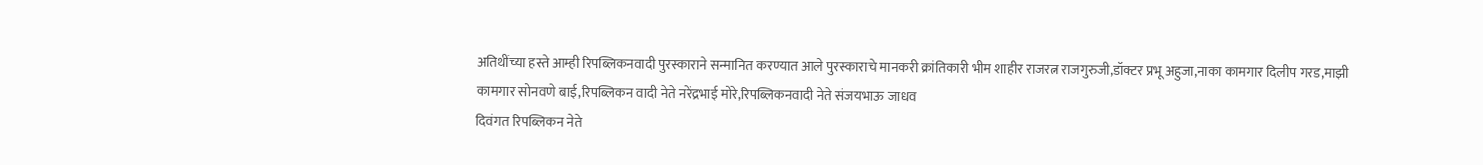अतिथींच्या हस्ते आम्ही रिपब्लिकनवादी पुरस्काराने सन्मानित करण्यात आले पुरस्काराचे मानकरी क्रांतिकारी भीम शाहीर राजरत्न राजगुरुजी,डॉक्टर प्रभू अहुजा,नाका कामगार दिलीप गरड,माझी कामगार सोनवणे बाई,रिपब्लिकन वादी नेते नरेंद्रभाई मोरे,रिपब्लिकनवादी नेते संजयभाऊ जाधव
दिवंगत रिपब्लिकन नेते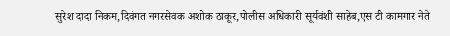सुरेश दादा निकम,दिवंगत नगरसेवक अशोक ठाकूर,पोलीस अधिकारी सूर्यवंशी साहेब,एस टी कामगार नेते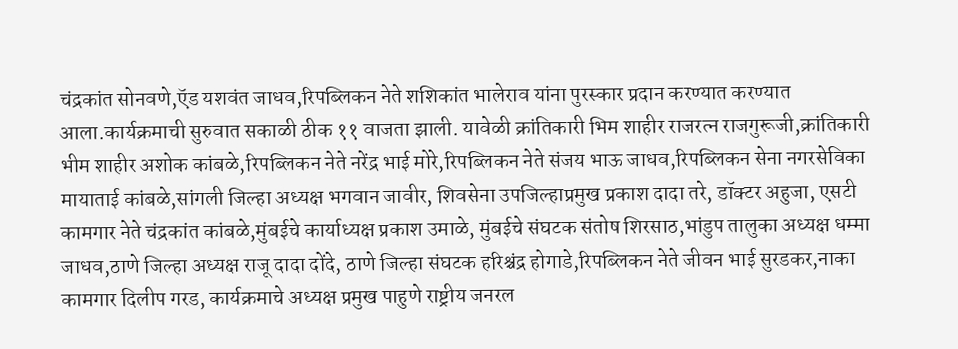चंद्रकांत सोनवणे,ऍड यशवंत जाधव,रिपब्लिकन नेते शशिकांत भालेराव यांना पुरस्कार प्रदान करण्यात करण्यात आला.कार्यक्रमाची सुरुवात सकाळी ठीक ११ वाजता झाली. यावेळी क्रांतिकारी भिम शाहीर राजरत्न राजगुरूजी,क्रांतिकारी भीम शाहीर अशोक कांबळे,रिपब्लिकन नेते नरेंद्र भाई मोरे,रिपब्लिकन नेते संजय भाऊ जाधव,रिपब्लिकन सेना नगरसेविका मायाताई कांबळे,सांगली जिल्हा अध्यक्ष भगवान जावीर, शिवसेना उपजिल्हाप्रमुख प्रकाश दादा तरे, डॉक्टर अहुजा, एसटी कामगार नेते चंद्रकांत कांबळे,मुंबईचे कार्याध्यक्ष प्रकाश उमाळे, मुंबईचे संघटक संतोष शिरसाठ,भांडुप तालुका अध्यक्ष धम्मा जाधव,ठाणे जिल्हा अध्यक्ष राजू दादा दोंदे, ठाणे जिल्हा संघटक हरिश्चंद्र होगाडे,रिपब्लिकन नेते जीवन भाई सुरडकर,नाका कामगार दिलीप गरड, कार्यक्रमाचे अध्यक्ष प्रमुख पाहुणे राष्ट्रीय जनरल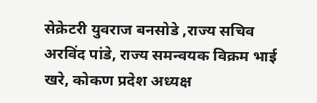सेक्रेटरी युवराज बनसोडे ,राज्य सचिव अरविंद पांडे, राज्य समन्वयक विक्रम भाई खरे, कोकण प्रदेश अध्यक्ष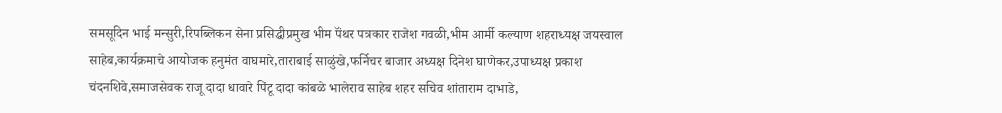समसूदिन भाई मन्सुरी,रिपब्लिकन सेना प्रसिद्धीप्रमुख भीम पॅंथर पत्रकार राजेश गवळी,भीम आर्मी कल्याण शहराध्यक्ष जयस्वाल साहेब,कार्यक्रमाचे आयोजक हनुमंत वाघमारे,ताराबाई साळुंखे,फर्निचर बाजार अध्यक्ष दिनेश घाणेकर,उपाध्यक्ष प्रकाश चंदनशिवे,समाजसेवक राजू दादा धावारे पिंटू दादा कांबळे भालेराव साहेब शहर सचिव शांताराम दाभाडे,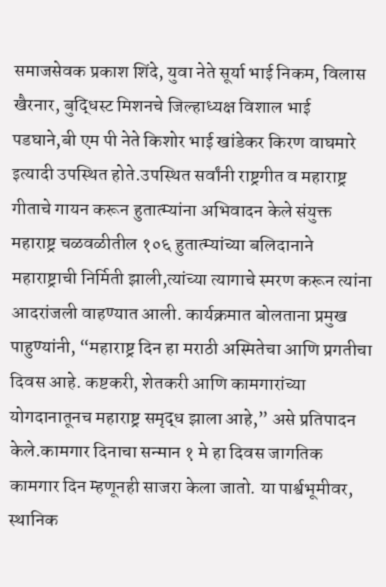समाजसेवक प्रकाश शिंदे, युवा नेते सूर्या भाई निकम, विलास खैरनार, बुद्धिस्ट मिशनचे जिल्हाध्यक्ष विशाल भाई पडघाने,बी एम पी नेते किशोर भाई खांडेकर किरण वाघमारे इत्यादी उपस्थित होते.उपस्थित सर्वांनी राष्ट्रगीत व महाराष्ट्र गीताचे गायन करून हुतात्म्यांना अभिवादन केले संयुक्त महाराष्ट्र चळवळीतील १०६ हुतात्म्यांच्या बलिदानाने महाराष्ट्राची निर्मिती झाली,त्यांच्या त्यागाचे स्मरण करून त्यांना आदरांजली वाहण्यात आली. कार्यक्रमात बोलताना प्रमुख पाहुण्यांनी, “महाराष्ट्र दिन हा मराठी अस्मितेचा आणि प्रगतीचा दिवस आहे. कष्टकरी, शेतकरी आणि कामगारांच्या योगदानातूनच महाराष्ट्र समृद्ध झाला आहे,” असे प्रतिपादन केले.कामगार दिनाचा सन्मान १ मे हा दिवस जागतिक कामगार दिन म्हणूनही साजरा केला जातो. या पार्श्वभूमीवर, स्थानिक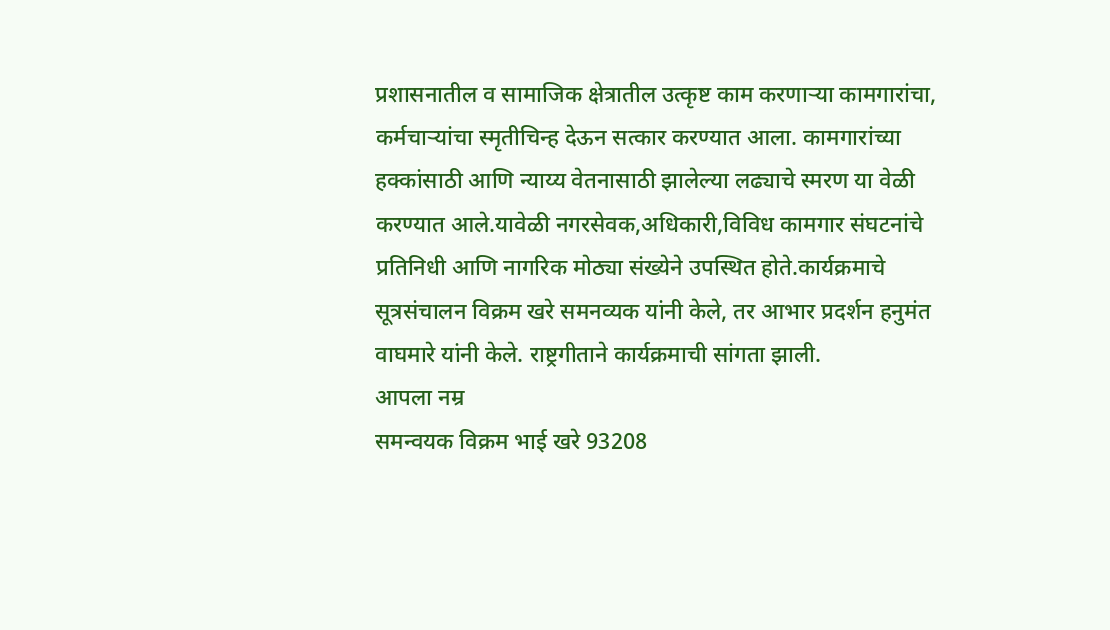प्रशासनातील व सामाजिक क्षेत्रातील उत्कृष्ट काम करणाऱ्या कामगारांचा, कर्मचाऱ्यांचा स्मृतीचिन्ह देऊन सत्कार करण्यात आला. कामगारांच्या हक्कांसाठी आणि न्याय्य वेतनासाठी झालेल्या लढ्याचे स्मरण या वेळी करण्यात आले.यावेळी नगरसेवक,अधिकारी,विविध कामगार संघटनांचे प्रतिनिधी आणि नागरिक मोठ्या संख्येने उपस्थित होते.कार्यक्रमाचे सूत्रसंचालन विक्रम खरे समनव्यक यांनी केले, तर आभार प्रदर्शन हनुमंत वाघमारे यांनी केले. राष्ट्रगीताने कार्यक्रमाची सांगता झाली.
आपला नम्र
समन्वयक विक्रम भाई खरे 93208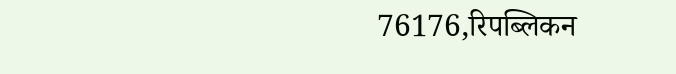76176,रिपब्लिकन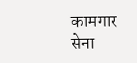कामगार सेना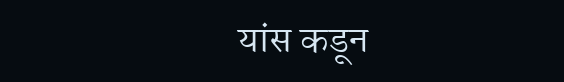यांस कडून